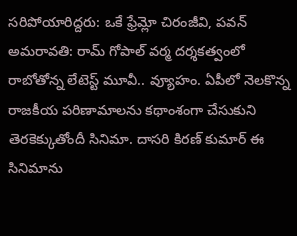సరిపోయారిద్దరు: ఒకే ఫ్రేమ్లో చిరంజీవి, పవన్
అమరావతి: రామ్ గోపాల్ వర్మ దర్శకత్వంలో రాబోతోన్న లేటెస్ట్ మూవీ.. వ్యూహం. ఏపీలో నెలకొన్న రాజకీయ పరిణామాలను కథాంశంగా చేసుకుని తెరకెక్కుతోందీ సినిమా. దాసరి కిరణ్ కుమార్ ఈ సినిమాను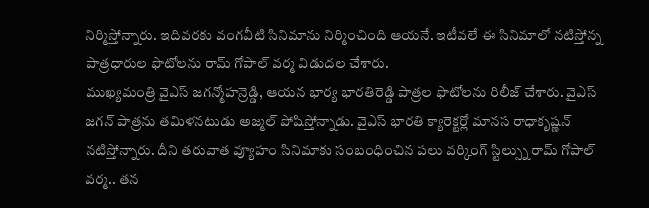నిర్మిస్తోన్నారు. ఇదివరకు వంగవీటి సినిమాను నిర్మించింది ఆయనే. ఇటీవలే ఈ సినిమాలో నటిస్తోన్న పాత్రధారుల ఫొటోలను రామ్ గోపాల్ వర్మ విడుదల చేశారు.
ముఖ్యమంత్రి వైఎస్ జగన్మోహన్రెడ్డి, ఆయన భార్య భారతిరెడ్డి పాత్రల ఫొటోలను రిలీజ్ చేశారు. వైఎస్ జగన్ పాత్రను తమిళనటుడు అజ్మల్ పోషిస్తోన్నాడు. వైఎస్ భారతి క్యారెక్టర్లో మానస రాధాకృష్ణన్ నటిస్తోన్నారు. దీని తరువాత వ్యూహం సినిమాకు సంబంధించిన పలు వర్కింగ్ స్టిల్స్ను రామ్ గోపాల్ వర్మ.. తన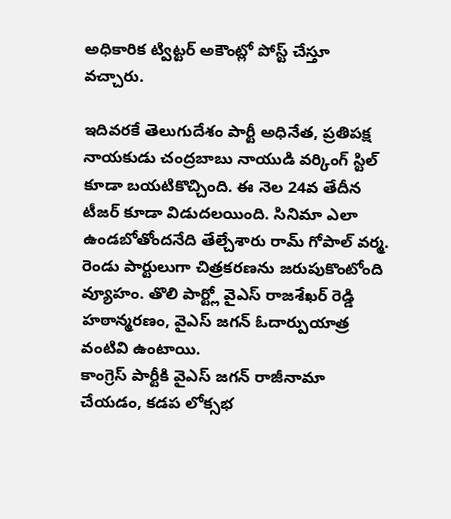అధికారిక ట్విట్టర్ అకౌంట్లో పోస్ట్ చేస్తూ వచ్చారు.

ఇదివరకే తెలుగుదేశం పార్టీ అధినేత, ప్రతిపక్ష నాయకుడు చంద్రబాబు నాయుడి వర్కింగ్ స్టిల్ కూడా బయటికొచ్చింది. ఈ నెల 24వ తేదీన టీజర్ కూడా విడుదలయింది. సినిమా ఎలా ఉండబోతోందనేది తేల్చేశారు రామ్ గోపాల్ వర్మ. రెండు పార్టులుగా చిత్రకరణను జరుపుకొంటోంది వ్యూహం. తొలి పార్ట్లో వైఎస్ రాజశేఖర్ రెడ్డి హఠాన్మరణం, వైఎస్ జగన్ ఓదార్పుయాత్ర వంటివి ఉంటాయి.
కాంగ్రెస్ పార్టీకి వైఎస్ జగన్ రాజీనామా చేయడం, కడప లోక్సభ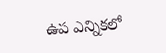ఉప ఎన్నికలో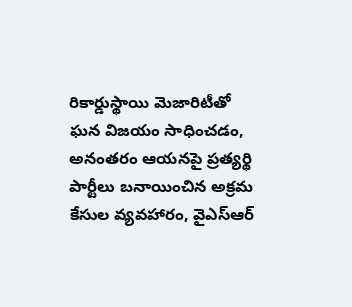రికార్డుస్థాయి మెజారిటీతో ఘన విజయం సాధించడం, అనంతరం ఆయనపై ప్రత్యర్థి పార్టీలు బనాయించిన అక్రమ కేసుల వ్యవహారం, వైఎస్ఆర్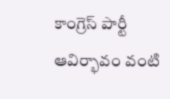కాంగ్రెస్ పార్టీ ఆవిర్భావం వంటి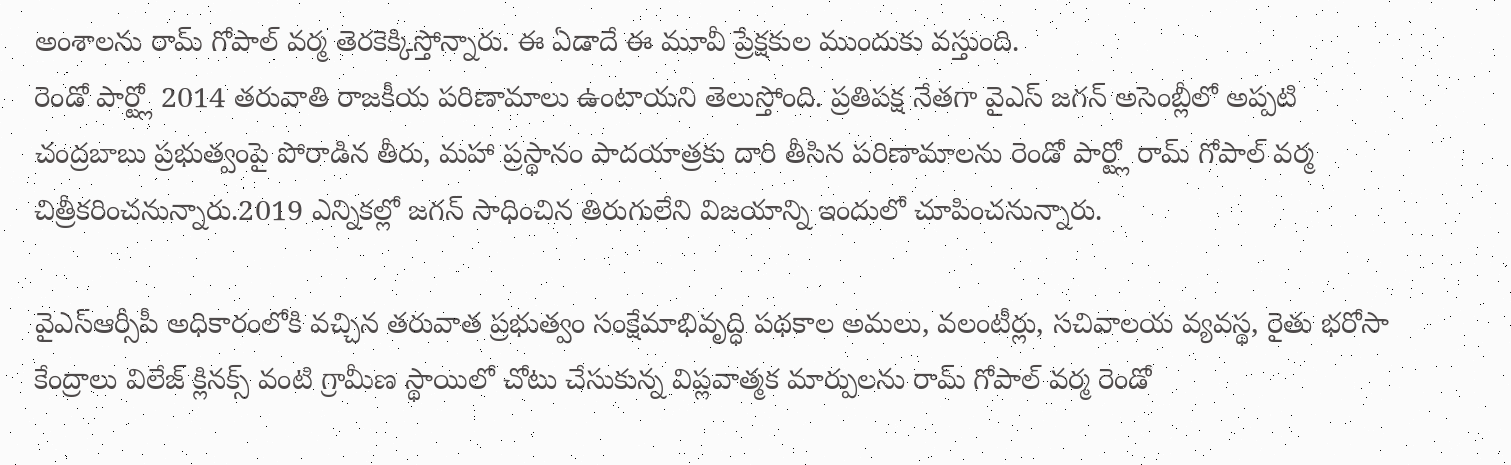అంశాలను రామ్ గోపాల్ వర్మ తెరకెక్కిస్తోన్నారు. ఈ ఏడాదే ఈ మూవీ ప్రేక్షకుల ముందుకు వస్తుంది.
రెండో పార్ట్లో 2014 తరువాతి రాజకీయ పరిణామాలు ఉంటాయని తెలుస్తోంది. ప్రతిపక్ష నేతగా వైఎస్ జగన్ అసెంబ్లీలో అప్పటి చంద్రబాబు ప్రభుత్వంపై పోరాడిన తీరు, మహా ప్రస్థానం పాదయాత్రకు దారి తీసిన పరిణామాలను రెండో పార్ట్లో రామ్ గోపాల్ వర్మ చిత్రీకరించనున్నారు.2019 ఎన్నికల్లో జగన్ సాధించిన తిరుగులేని విజయాన్ని ఇందులో చూపించనున్నారు.

వైఎస్ఆర్సీపీ అధికారంలోకి వచ్చిన తరువాత ప్రభుత్వం సంక్షేమాభివృద్ధి పథకాల అమలు, వలంటీర్లు, సచివాలయ వ్యవస్థ, రైతు భరోసా కేంద్రాలు విలేజ్ క్లినక్స్ వంటి గ్రామీణ స్థాయిలో చోటు చేసుకున్న విప్లవాత్మక మార్పులను రామ్ గోపాల్ వర్మ రెండో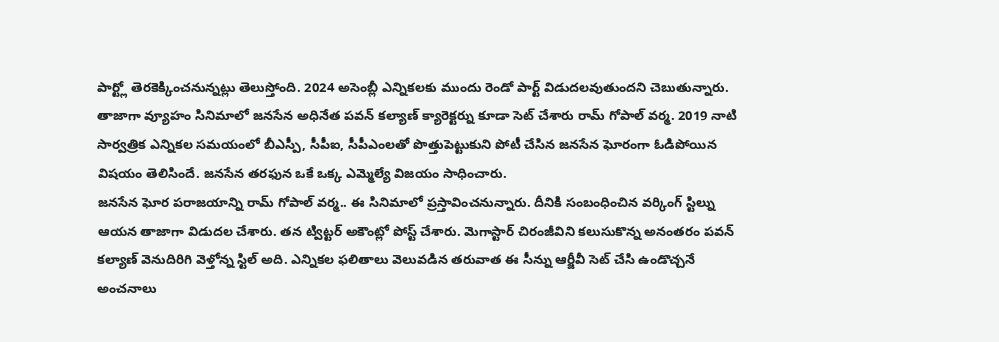పార్ట్లో తెరకెక్కించనున్నట్లు తెలుస్తోంది. 2024 అసెంబ్లీ ఎన్నికలకు ముందు రెండో పార్ట్ విడుదలవుతుందని చెబుతున్నారు.
తాజాగా వ్యూహం సినిమాలో జనసేన అధినేత పవన్ కల్యాణ్ క్యారెక్టర్ను కూడా సెట్ చేశారు రామ్ గోపాల్ వర్మ. 2019 నాటి సార్వత్రిక ఎన్నికల సమయంలో బీఎస్పీ, సీపీఐ, సీపీఎంలతో పొత్తుపెట్టుకుని పోటీ చేసిన జనసేన ఘోరంగా ఓడిపోయిన విషయం తెలిసిందే. జనసేన తరఫున ఒకే ఒక్క ఎమ్మెల్యే విజయం సాధించారు.
జనసేన ఘోర పరాజయాన్ని రామ్ గోపాల్ వర్మ.. ఈ సినిమాలో ప్రస్తావించనున్నారు. దీనికి సంబంధించిన వర్కింగ్ స్టిల్ను ఆయన తాజాగా విడుదల చేశారు. తన ట్విట్టర్ అకౌంట్లో పోస్ట్ చేశారు. మెగాస్టార్ చిరంజీవిని కలుసుకొన్న అనంతరం పవన్ కల్యాణ్ వెనుదిరిగి వెళ్తోన్న స్టిల్ అది. ఎన్నికల ఫలితాలు వెలువడిన తరువాత ఈ సీన్ను ఆర్జీవీ సెట్ చేసి ఉండొచ్చనే అంచనాలు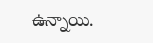ఉన్నాయి.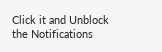Click it and Unblock the Notifications